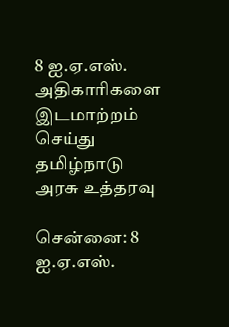8 ஐ.ஏ.எஸ். அதிகாரிகளை இடமாற்றம் செய்து தமிழ்நாடு அரசு உத்தரவு

சென்னை: 8 ஐ.ஏ.எஸ்.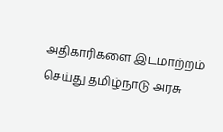அதிகாரிகளை இடமாற்றம் செய்து தமிழ்நாடு அரசு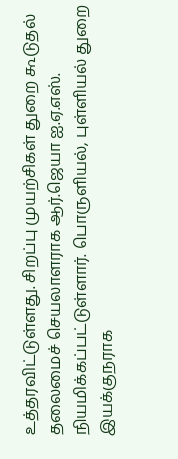உத்தரவிட்டுள்ளது. சிறப்பு முயற்சிகள் துறை கூடுதல் தலைமைச் செயலாளராக ஆர்.ஜெயா ஐ.ஏ.எஸ். நியமிக்கப்பட்டுள்ளார். பொருளியல், புள்ளியல் துறை இயக்குநராக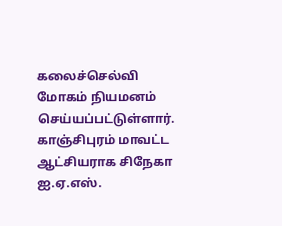கலைச்செல்வி மோகம் நியமனம் செய்யப்பட்டுள்ளார்.
காஞ்சிபுரம் மாவட்ட ஆட்சியராக சிநேகா ஐ.ஏ.எஸ்.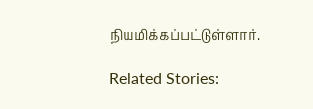நியமிக்கப்பட்டுள்ளார்.

Related Stories: